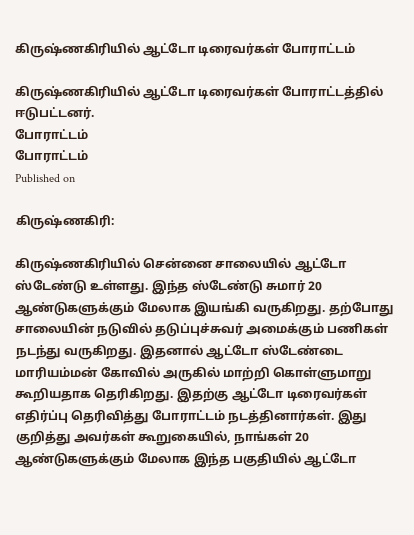கிருஷ்ணகிரியில் ஆட்டோ டிரைவர்கள் போராட்டம்

கிருஷ்ணகிரியில் ஆட்டோ டிரைவர்கள் போராட்டத்தில் ஈடுபட்டனர்.
போராட்டம்
போராட்டம்
Published on

கிருஷ்ணகிரி:

கிருஷ்ணகிரியில் சென்னை சாலையில் ஆட்டோ ஸ்டேண்டு உள்ளது. இந்த ஸ்டேண்டு சுமார் 20 ஆண்டுகளுக்கும் மேலாக இயங்கி வருகிறது. தற்போது சாலையின் நடுவில் தடுப்புச்சுவர் அமைக்கும் பணிகள் நடந்து வருகிறது. இதனால் ஆட்டோ ஸ்டேண்டை மாரியம்மன் கோவில் அருகில் மாற்றி கொள்ளுமாறு கூறியதாக தெரிகிறது. இதற்கு ஆட்டோ டிரைவர்கள் எதிர்ப்பு தெரிவித்து போராட்டம் நடத்தினார்கள். இது குறித்து அவர்கள் கூறுகையில், நாங்கள் 20 ஆண்டுகளுக்கும் மேலாக இந்த பகுதியில் ஆட்டோ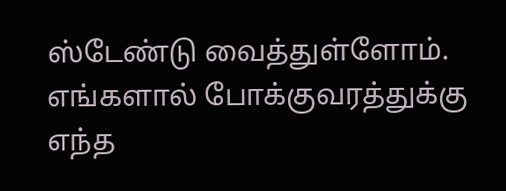ஸ்டேண்டு வைத்துள்ளோம். எங்களால் போக்குவரத்துக்கு எந்த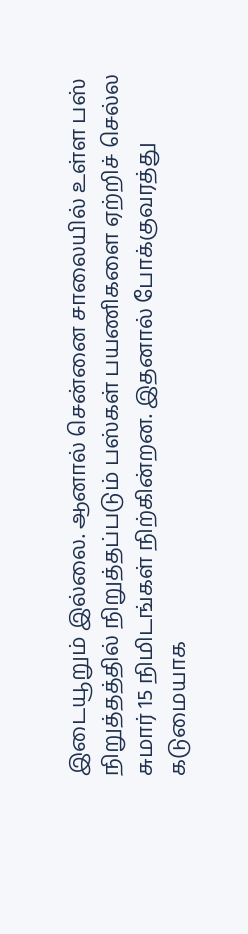இடையூறும் இல்லை. ஆனால் சென்னை சாலையில் உள்ள பஸ் நிறுத்தத்தில் நிறுத்தப்படும் பஸ்கள் பயணிகளை ஏற்றிச் செல்ல சுமார் 15 நிமிடங்கள் நிற்கின்றன. இதனால் போக்குவரத்து கடுமையாக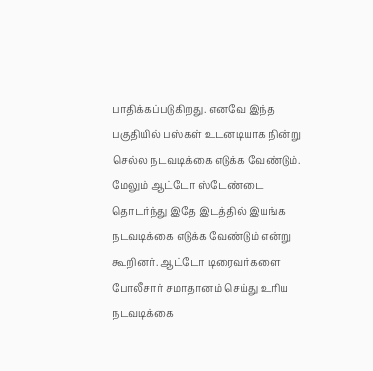பாதிக்கப்படுகிறது. எனவே இந்த பகுதியில் பஸ்கள் உடனடியாக நின்று செல்ல நடவடிக்கை எடுக்க வேண்டும். மேலும் ஆட்டோ ஸ்டேண்டை தொடர்ந்து இதே இடத்தில் இயங்க நடவடிக்கை எடுக்க வேண்டும் என்று கூறினர். ஆட்டோ டிரைவர்களை போலீசார் சமாதானம் செய்து உரிய நடவடிக்கை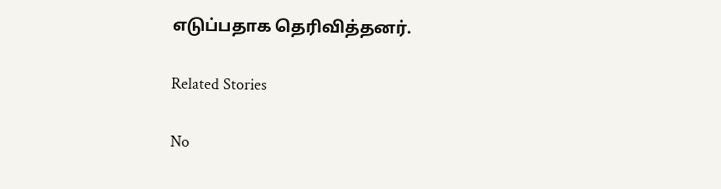எடுப்பதாக தெரிவித்தனர்.

Related Stories

No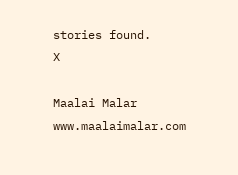stories found.
X

Maalai Malar
www.maalaimalar.com